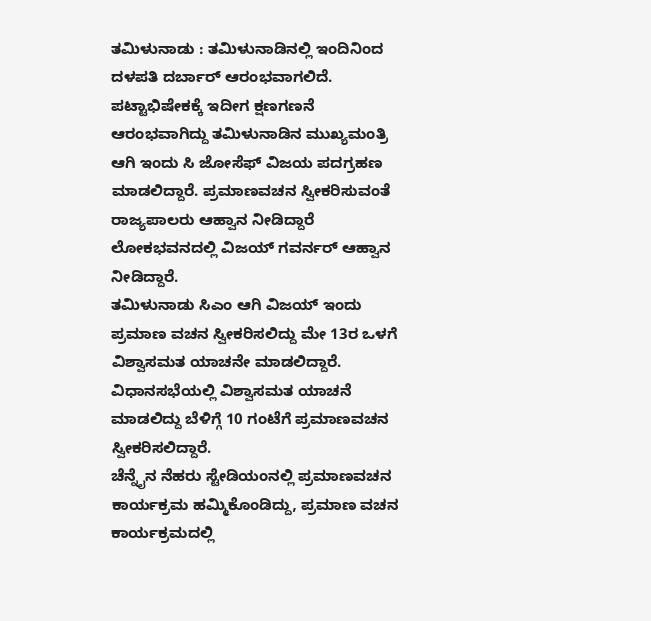ತಮಿಳುನಾಡು : ತಮಿಳುನಾಡಿನಲ್ಲಿ ಇಂದಿನಿಂದ ದಳಪತಿ ದರ್ಬಾರ್ ಆರಂಭವಾಗಲಿದೆ. ಪಟ್ಟಾಭಿಷೇಕಕ್ಕೆ ಇದೀಗ ಕ್ಷಣಗಣನೆ ಆರಂಭವಾಗಿದ್ದು ತಮಿಳುನಾಡಿನ ಮುಖ್ಯಮಂತ್ರಿ ಆಗಿ ಇಂದು ಸಿ ಜೋಸೆಫ್ ವಿಜಯ ಪದಗ್ರಹಣ ಮಾಡಲಿದ್ದಾರೆ. ಪ್ರಮಾಣವಚನ ಸ್ವೀಕರಿಸುವಂತೆ ರಾಜ್ಯಪಾಲರು ಆಹ್ವಾನ ನೀಡಿದ್ದಾರೆ ಲೋಕಭವನದಲ್ಲಿ ವಿಜಯ್ ಗವರ್ನರ್ ಆಹ್ವಾನ ನೀಡಿದ್ದಾರೆ.
ತಮಿಳುನಾಡು ಸಿಎಂ ಆಗಿ ವಿಜಯ್ ಇಂದು ಪ್ರಮಾಣ ವಚನ ಸ್ವೀಕರಿಸಲಿದ್ದು ಮೇ 13ರ ಒಳಗೆ ವಿಶ್ವಾಸಮತ ಯಾಚನೇ ಮಾಡಲಿದ್ದಾರೆ. ವಿಧಾನಸಭೆಯಲ್ಲಿ ವಿಶ್ವಾಸಮತ ಯಾಚನೆ ಮಾಡಲಿದ್ದು ಬೆಳಿಗ್ಗೆ 10 ಗಂಟೆಗೆ ಪ್ರಮಾಣವಚನ ಸ್ವೀಕರಿಸಲಿದ್ದಾರೆ.
ಚೆನ್ನೈನ ನೆಹರು ಸ್ಟೇಡಿಯಂನಲ್ಲಿ ಪ್ರಮಾಣವಚನ ಕಾರ್ಯಕ್ರಮ ಹಮ್ಮಿಕೊಂಡಿದ್ದು, ಪ್ರಮಾಣ ವಚನ ಕಾರ್ಯಕ್ರಮದಲ್ಲಿ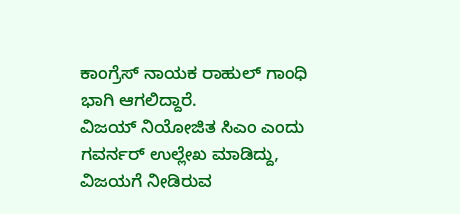ಕಾಂಗ್ರೆಸ್ ನಾಯಕ ರಾಹುಲ್ ಗಾಂಧಿ ಭಾಗಿ ಆಗಲಿದ್ದಾರೆ.
ವಿಜಯ್ ನಿಯೋಜಿತ ಸಿಎಂ ಎಂದು ಗವರ್ನರ್ ಉಲ್ಲೇಖ ಮಾಡಿದ್ದು, ವಿಜಯಗೆ ನೀಡಿರುವ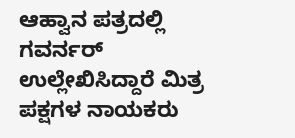ಆಹ್ವಾನ ಪತ್ರದಲ್ಲಿ ಗವರ್ನರ್ ಉಲ್ಲೇಖಿಸಿದ್ದಾರೆ ಮಿತ್ರ ಪಕ್ಷಗಳ ನಾಯಕರು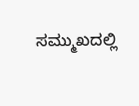ಸಮ್ಮುಖದಲ್ಲಿ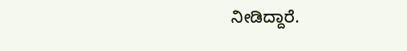ನೀಡಿದ್ದಾರೆ.